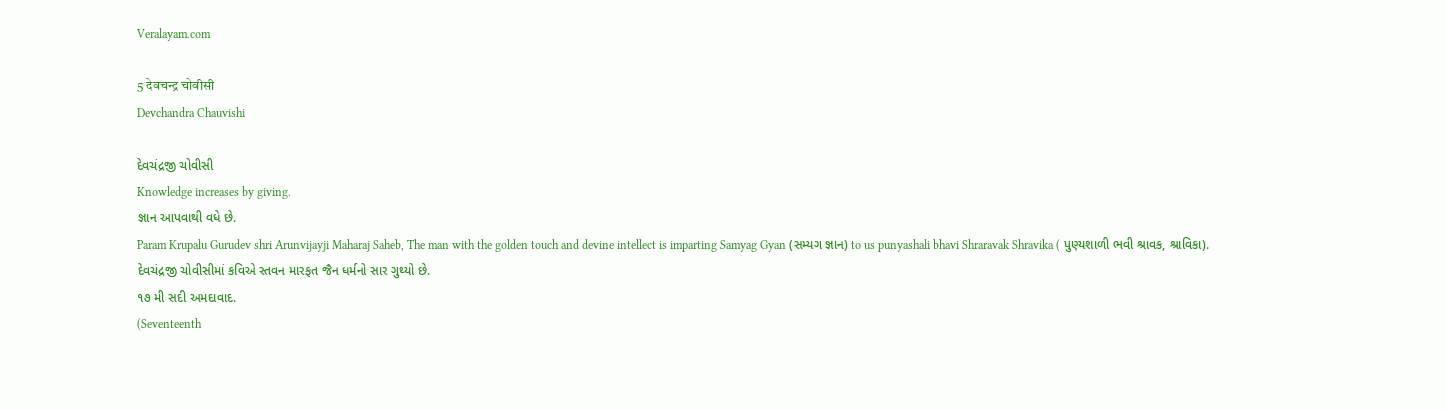Veralayam.com

5 देवचन्द्र चोवीसी
Devchandra Chauvishi

દેવચંદ્રજી ચોવીસી
Knowledge increases by giving.
જ્ઞાન આપવાથી વધે છે.
Param Krupalu Gurudev shri Arunvijayji Maharaj Saheb, The man with the golden touch and devine intellect is imparting Samyag Gyan (સમ્યગ જ્ઞાન) to us punyashali bhavi Shraravak Shravika ( પુણ્યશાળી ભવી શ્રાવક, શ્રાવિકા).
દેવચંદ્રજી ચોવીસીમાં કવિએ સ્તવન મારફત જૈન ધર્મનો સાર ગુથ્યો છે.
૧૭ મી સદી અમદાવાદ.
(Seventeenth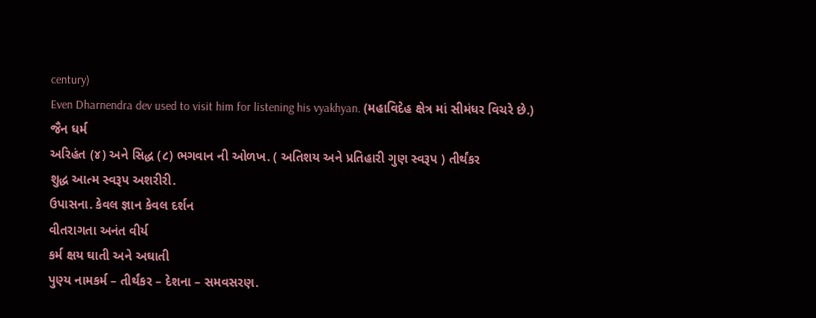century)
Even Dharnendra dev used to visit him for listening his vyakhyan. (મહાવિદેહ ક્ષેત્ર માં સીમંધર વિચરે છે.)
જૈન ધર્મ
અરિહંત (૪) અને સિદ્ધ (૮) ભગવાન ની ઓળખ. ( અતિશય અને પ્રતિહારી ગુણ સ્વરૂપ ) તીર્થંકર
શુદ્ધ આત્મ સ્વરૂપ અશરીરી.
ઉપાસના. કેવલ જ્ઞાન કેવલ દર્શન
વીતરાગતા અનંત વીર્ય
કર્મ ક્ષય ઘાતી અને અઘાતી
પુણ્ય નામકર્મ – તીર્થંકર – દેશના – સમવસરણ.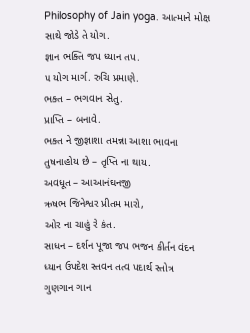Philosophy of Jain yoga. આત્માને મોક્ષ સાથે જોડે તે યોગ.
જ્ઞાન ભક્તિ જપ ધ્યાન તપ.
૫ યોગ માર્ગ. રુચિ પ્રમાણે.
ભક્ત – ભગવાન સેતુ.
પ્રાપ્તિ – બનાવે.
ભક્ત ને જીજ્ઞાશા તમન્ના આશા ભાવના તુષનાહોય છે – તૃપ્તિ ના થાય.
અવધૂત – આઆનંઘનજી
ઋષભ જિનેશ્વર પ્રીતમ મારો,
ઓર ના ચાહું રે કંત.
સાધન – દર્શન પૂજા જપ ભજન કીર્તન વંદન ધ્યાન ઉપદેશ સ્તવન તત્વ પદાર્થ સ્તોત્ર
ગુણગાન ગાન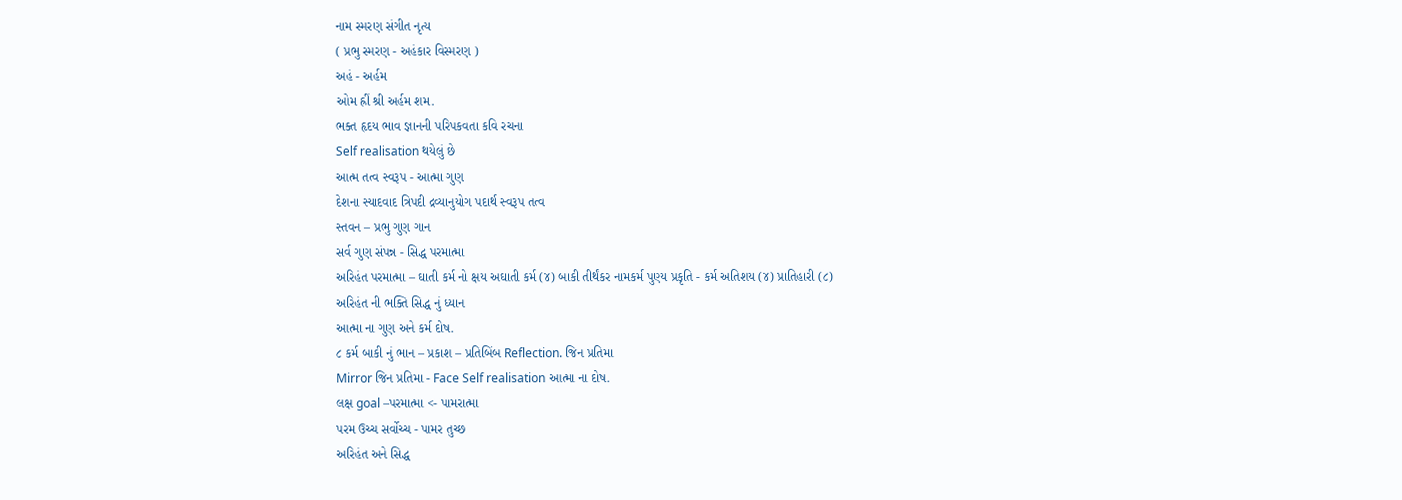નામ સ્મરણ સંગીત નૃત્ય
( પ્રભુ સ્મરણ - અહંકાર વિસ્મરણ )
અહં - અર્હમ
ઓમ હ્રીં શ્રી અર્હમ શમ.
ભક્ત હૃદય ભાવ જ્ઞાનની પરિપકવતા કવિ રચના
Self realisation થયેલું છે
આત્મ તત્વ સ્વરૂપ - આત્મા ગુણ
દેશના સ્યાદવાદ ત્રિપદી દ્રવ્યાનુયોગ પદાર્થ સ્વરૂપ તત્વ
સ્તવન – પ્રભુ ગુણ ગાન
સર્વ ગુણ સંપન્ન - સિદ્ધ પરમાત્મા
અરિહંત પરમાત્મા – ઘાતી કર્મ નો ક્ષય અઘાતી કર્મ (૪) બાકી તીર્થંકર નામકર્મ પુણ્ય પ્રકૃતિ - કર્મ અતિશય (૪) પ્રાતિહારી (૮)
અરિહંત ની ભક્તિ સિદ્ધ નું ધ્યાન
આત્મા ના ગુણ અને કર્મ દોષ.
૮ કર્મ બાકી નું ભાન – પ્રકાશ – પ્રતિબિંબ Reflection. જિન પ્રતિમા
Mirror જિન પ્રતિમા - Face Self realisation આત્મા ના દોષ.
લક્ષ goal –પરમાત્મા <- પામરાત્મા
પરમ ઉચ્ચ સર્વોચ્ચ - પામર તુચ્છ
અરિહંત અને સિદ્ધ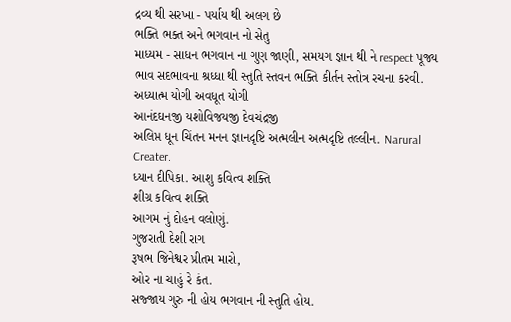દ્રવ્ય થી સરખા - પર્યાય થી અલગ છે
ભક્તિ ભક્ત અને ભગવાન નો સેતુ
માધ્યમ - સાધન ભગવાન ના ગુણ જાણી, સમયગ જ્ઞાન થી ને respect પૂજ્ય ભાવ સદભાવના શ્રધ્ધા થી સ્તુતિ સ્તવન ભક્તિ કીર્તન સ્તોત્ર રચના કરવી.
અધ્યાત્મ યોગી અવધૂત યોગી
આનંદઘનજી યશોવિજયજી દેવચંદ્રજી
અલિપ્ત ધૂન ચિંતન મનન જ્ઞાનદૃષ્ટિ અત્મલીન અત્મદૃષ્ટિ તલ્લીન. Narural Creater.
ધ્યાન દીપિકા. આશુ કવિત્વ શક્તિ
શીગ્ર કવિત્વ શક્તિ
આગમ નું દોહન વલોણું.
ગુજરાતી દેશી રાગ
રૂષભ જિનેશ્વર પ્રીતમ મારો,
ઓર ના ચાહું રે કંત.
સજ્જાય ગુરુ ની હોય ભગવાન ની સ્તુતિ હોય.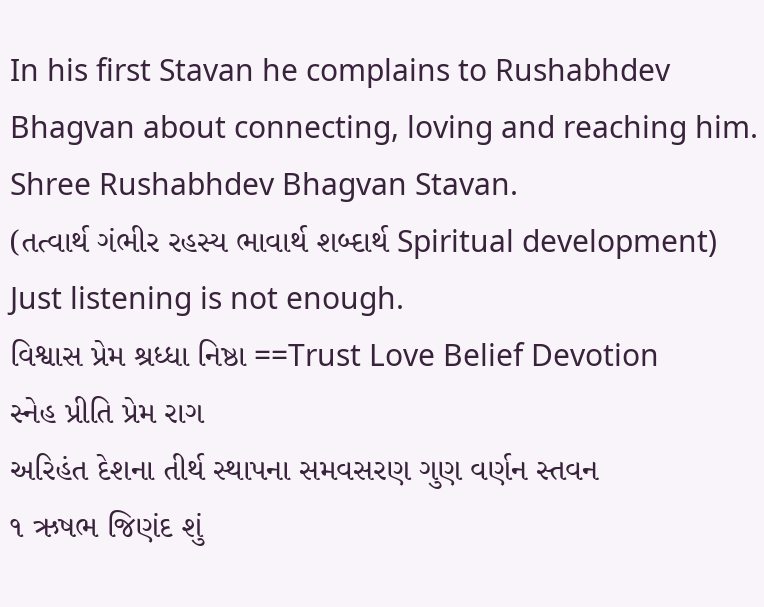In his first Stavan he complains to Rushabhdev Bhagvan about connecting, loving and reaching him.
Shree Rushabhdev Bhagvan Stavan.
(તત્વાર્થ ગંભીર રહસ્ય ભાવાર્થ શબ્દાર્થ Spiritual development)
Just listening is not enough.
વિશ્વાસ પ્રેમ શ્રધ્ધા નિષ્ઠા ==Trust Love Belief Devotion
સ્નેહ પ્રીતિ પ્રેમ રાગ
અરિહંત દેશના તીર્થ સ્થાપના સમવસરણ ગુણ વર્ણન સ્તવન
૧ ઋષભ જિણંદ શું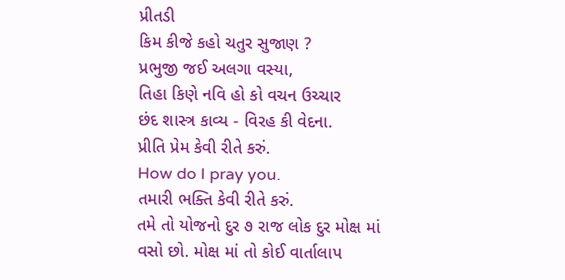પ્રીતડી
કિમ કીજે કહો ચતુર સુજાણ ?
પ્રભુજી જઈ અલગા વસ્યા,
તિહા કિણે નવિ હો કો વચન ઉચ્ચાર
છંદ શાસ્ત્ર કાવ્ય - વિરહ કી વેદના.
પ્રીતિ પ્રેમ કેવી રીતે કરું.
How do I pray you.
તમારી ભક્તિ કેવી રીતે કરું.
તમે તો યોજનો દુર ૭ રાજ લોક દુર મોક્ષ માં વસો છો. મોક્ષ માં તો કોઈ વાર્તાલાપ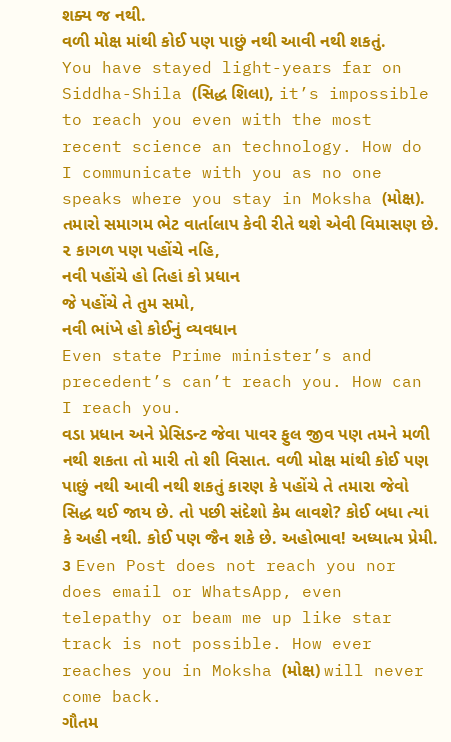શક્ય જ નથી.
વળી મોક્ષ માંથી કોઈ પણ પાછું નથી આવી નથી શકતું.
You have stayed light-years far on Siddha-Shila (સિદ્ધ શિલા), it’s impossible to reach you even with the most recent science an technology. How do I communicate with you as no one speaks where you stay in Moksha (મોક્ષ).
તમારો સમાગમ ભેટ વાર્તાલાપ કેવી રીતે થશે એવી વિમાસણ છે.
૨ કાગળ પણ પહોંચે નહિ,
નવી પહોંચે હો તિહાં કો પ્રધાન
જે પહોંચે તે તુમ સમો,
નવી ભાંખે હો કોઈનું વ્યવધાન
Even state Prime minister’s and precedent’s can’t reach you. How can I reach you.
વડા પ્રધાન અને પ્રેસિડન્ટ જેવા પાવર ફુલ જીવ પણ તમને મળી નથી શકતા તો મારી તો શી વિસાત. વળી મોક્ષ માંથી કોઈ પણ પાછું નથી આવી નથી શકતું કારણ કે પહોંચે તે તમારા જેવો સિદ્ધ થઈ જાય છે. તો પછી સંદેશો કેમ લાવશે? કોઈ બધા ત્યાં કે અહી નથી. કોઈ પણ જૈન શકે છે. અહોભાવ! અધ્યાત્મ પ્રેમી.
૩ Even Post does not reach you nor does email or WhatsApp, even telepathy or beam me up like star track is not possible. How ever reaches you in Moksha (મોક્ષ) will never come back.
ગૌતમ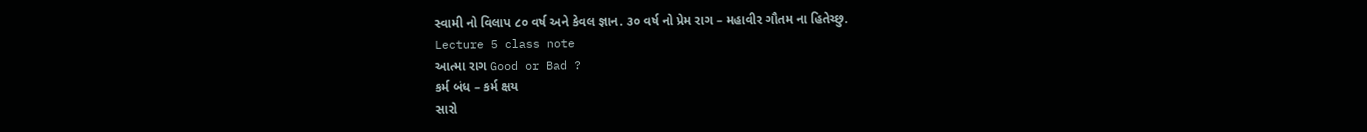સ્વામી નો વિલાપ ૮૦ વર્ષ અને કેવલ જ્ઞાન. ૩૦ વર્ષ નો પ્રેમ રાગ – મહાવીર ગૌતમ ના હિતેચ્છુ.
Lecture 5 class note
આત્મા રાગ Good or Bad ?
કર્મ બંધ – કર્મ ક્ષય
સારો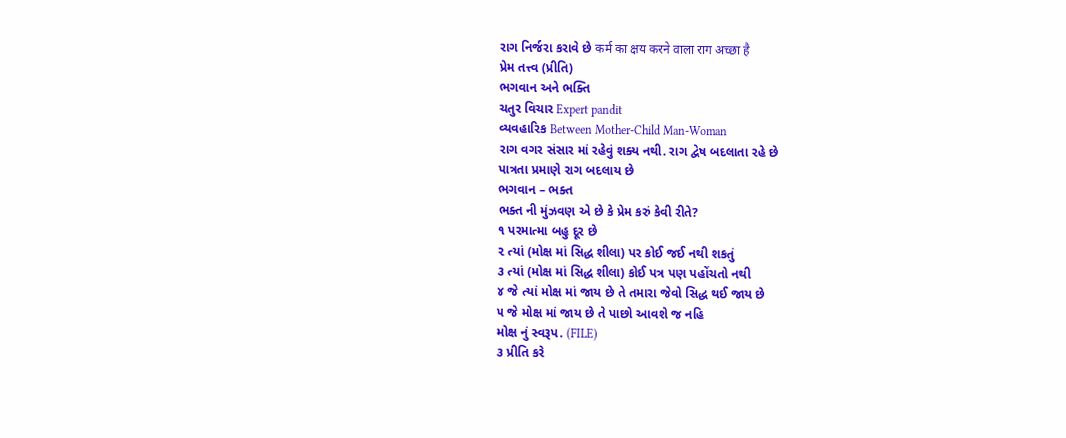રાગ નિર્જરા કરાવે છે कर्म का क्षय करने वाला राग अच्छा है
પ્રેમ તત્ત્વ (પ્રીતિ)
ભગવાન અને ભક્તિ
ચતુર વિચાર Expert pandit
વ્યવહારિક Between Mother-Child Man-Woman
રાગ વગર સંસાર માં રહેવું શક્ય નથી. રાગ દ્વેષ બદલાતા રહે છે
પાત્રતા પ્રમાણે રાગ બદલાય છે
ભગવાન – ભક્ત
ભક્ત ની મુંઝવણ એ છે કે પ્રેમ કરું કેવી રીતે?
૧ પરમાત્મા બહુ દૂર છે
૨ ત્યાં (મોક્ષ માં સિદ્ધ શીલા) પર કોઈ જઈ નથી શકતું
૩ ત્યાં (મોક્ષ માં સિદ્ધ શીલા) કોઈ પત્ર પણ પહોંચતો નથી
૪ જે ત્યાં મોક્ષ માં જાય છે તે તમારા જેવો સિદ્ધ થઈ જાય છે
૫ જે મોક્ષ માં જાય છે તે પાછો આવશે જ નહિ
મોક્ષ નું સ્વરૂપ. (FILE)
૩ પ્રીતિ કરે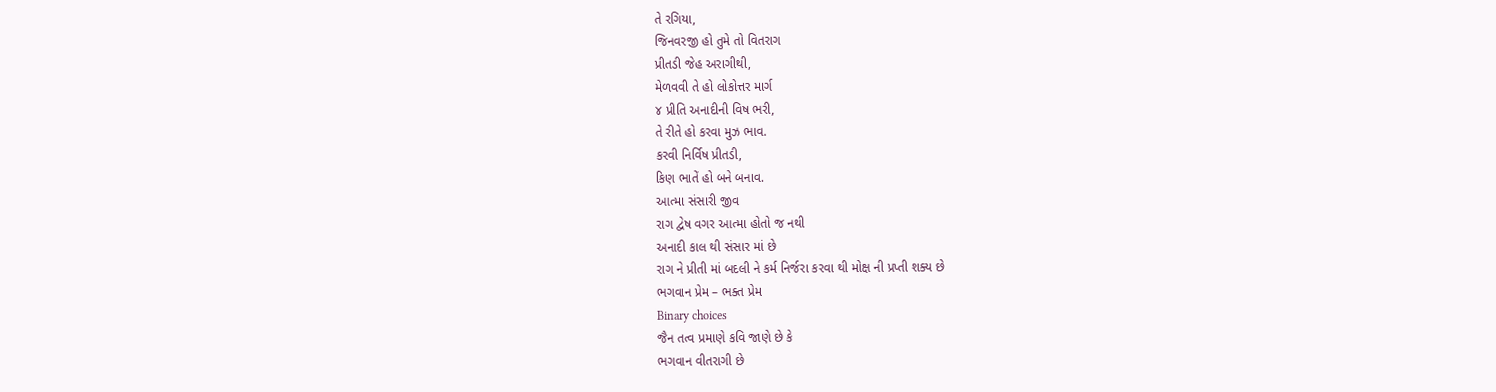તે રગિયા,
જિનવરજી હો તુમે તો વિતરાગ
પ્રીતડી જેહ અરાગીથી,
મેળવવી તે હો લોકોત્તર માર્ગ
૪ પ્રીતિ અનાદીની વિષ ભરી,
તે રીતે હો કરવા મુઝ ભાવ.
કરવી નિર્વિષ પ્રીતડી,
કિણ ભાતેં હો બને બનાવ.
આત્મા સંસારી જીવ
રાગ દ્વેષ વગર આત્મા હોતો જ નથી
અનાદી કાલ થી સંસાર માં છે
રાગ ને પ્રીતી માં બદલી ને કર્મ નિર્જરા કરવા થી મોક્ષ ની પ્રપ્તી શક્ય છે
ભગવાન પ્રેમ – ભક્ત પ્રેમ
Binary choices
જૈન તત્વ પ્રમાણે કવિ જાણે છે કે
ભગવાન વીતરાગી છે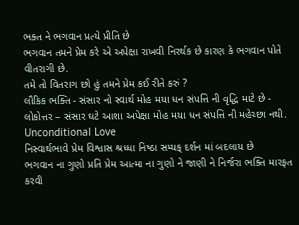ભક્ત ને ભગવાન પ્રત્યે પ્રીતિ છે
ભગવાન તમને પ્રેમ કરે એ અપેક્ષા રાખવી નિરર્થક છે કારણ કે ભગવાન પોતે વીતરાગી છે.
તમે તો વિતરાગ છો હું તમને પ્રેમ કઈ રીતે કરું ?
લૌકિક ભક્તિ - સંસાર નો સ્વાર્થ મોહ મયા ધન સંપત્તિ ની વૃદ્ધિ માટે છે -
લોકોત્તર – સંસાર ઘટે આશા અપેક્ષા મોહ મયા ધન સંપત્તિ ની મહેચ્છા નથી. Unconditional Love
નિસ્વાર્થભાવે પ્રેમ વિશ્વાસ શ્રધ્ધા નિષ્ઠા સમ્યક્ દર્શન માં બદલાય છે
ભગવાન ના ગુણો પ્રતિ પ્રેમ આત્મા ના ગુણો ને જાણી ને નિર્જરા ભક્તિ મારફત કરવી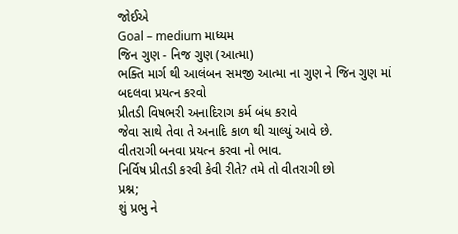જોઈએ
Goal – medium માધ્યમ
જિન ગુણ - નિજ ગુણ (આત્મા)
ભક્તિ માર્ગ થી આલંબન સમજી આત્મા ના ગુણ ને જિન ગુણ માં બદલવા પ્રયત્ન કરવો
પ્રીતડી વિષભરી અનાદિરાગ કર્મ બંધ કરાવે
જેવા સાથે તેવા તે અનાદિ કાળ થી ચાલ્યું આવે છે.
વીતરાગી બનવા પ્રયત્ન કરવા નો ભાવ.
નિર્વિષ પ્રીતડી કરવી કેવી રીતે? તમે તો વીતરાગી છો
પ્રશ્ન;
શું પ્રભુ ને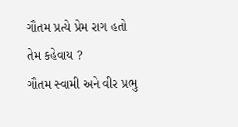ગૌતમ પ્રત્યે પ્રેમ રાગ હતો તેમ કહેવાય ?
ગૌતમ સ્વામી અને વીર પ્રભુ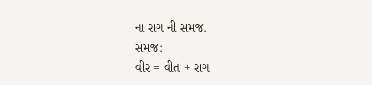ના રાગ ની સમજ.
સમજ:
વીર = વીત + રાગ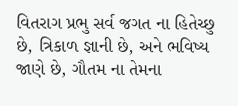વિતરાગ પ્રભુ સર્વ જગત ના હિતેચ્છુ છે, ત્રિકાળ જ્ઞાની છે, અને ભવિષ્ય જાણે છે, ગૌતમ ના તેમના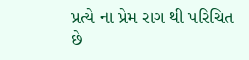પ્રત્યે ના પ્રેમ રાગ થી પરિચિત છે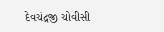દેવચંદ્રજી ચોવીસી